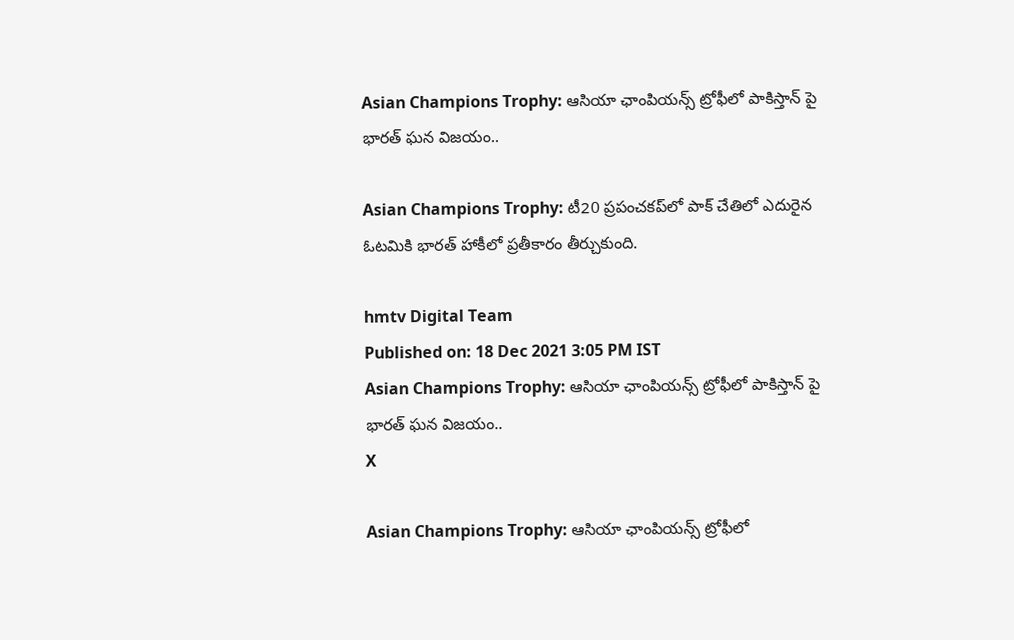Asian Champions Trophy: ఆసియా ఛాంపియన్స్ ట్రోఫీలో పాకిస్తాన్ పై భారత్ ఘన విజయం..

Asian Champions Trophy: టీ20 ప్రపంచకప్‌లో పాక్‌ చేతిలో ఎదురైన ఓటమికి భారత్ హాకీలో ప్రతీకారం తీర్చుకుంది.

hmtv Digital Team
Published on: 18 Dec 2021 3:05 PM IST
Asian Champions Trophy: ఆసియా ఛాంపియన్స్ ట్రోఫీలో పాకిస్తాన్ పై భారత్ ఘన విజయం..
X

Asian Champions Trophy: ఆసియా ఛాంపియన్స్ ట్రోఫీలో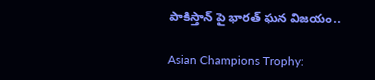పాకిస్తాన్ పై భారత్ ఘన విజయం..

Asian Champions Trophy: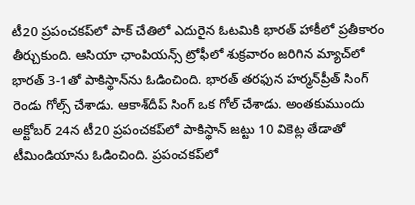టీ20 ప్రపంచకప్‌లో పాక్‌ చేతిలో ఎదురైన ఓటమికి భారత్ హాకీలో ప్రతీకారం తీర్చుకుంది. ఆసియా ఛాంపియన్స్ ట్రోఫీలో శుక్రవారం జరిగిన మ్యాచ్‌లో భారత్ 3-1తో పాకిస్థాన్‌ను ఓడించింది. భారత్ తరఫున హర్మన్‌ప్రీత్ సింగ్ రెండు గోల్స్ చేశాడు. ఆకాశ్‌దీప్‌ సింగ్‌ ఒక గోల్‌ చేశాడు. అంతకుముందు అక్టోబర్ 24న టీ20 ప్రపంచకప్‌లో పాకిస్థాన్ జట్టు 10 వికెట్ల తేడాతో టీమిండియాను ఓడించింది. ప్రపంచకప్‌లో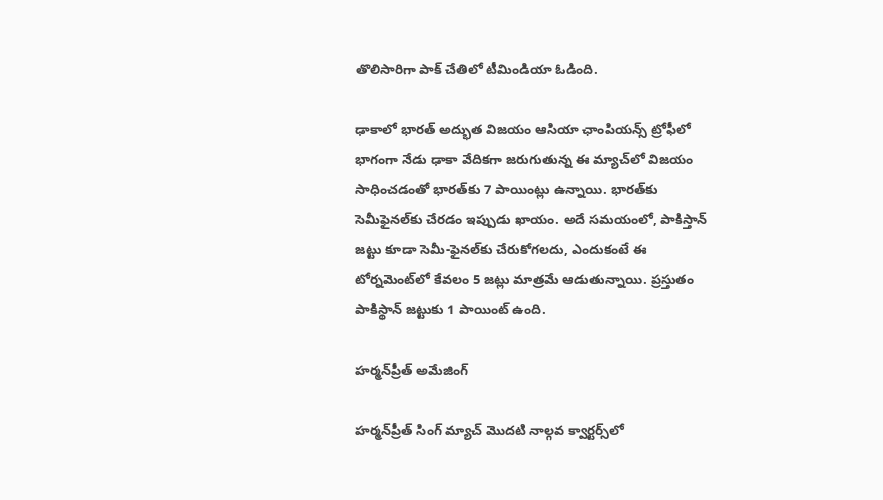తొలిసారిగా పాక్ చేతిలో టీమిండియా ఓడింది.

ఢాకాలో భారత్ అద్భుత విజయం ఆసియా ఛాంపియన్స్ ట్రోఫీలో భాగంగా నేడు ఢాకా వేదికగా జరుగుతున్న ఈ మ్యాచ్‌లో విజయం సాధించడంతో భారత్‌కు 7 పాయింట్లు ఉన్నాయి. భారత్‌కు సెమీఫైనల్‌కు చేరడం ఇప్పుడు ఖాయం. అదే సమయంలో, పాకిస్తాన్ జట్టు కూడా సెమీ-ఫైనల్‌కు చేరుకోగలదు, ఎందుకంటే ఈ టోర్నమెంట్‌లో కేవలం 5 జట్లు మాత్రమే ఆడుతున్నాయి. ప్రస్తుతం పాకిస్థాన్ జట్టుకు 1 పాయింట్ ఉంది.

హర్మన్‌ప్రీత్ అమేజింగ్

హర్మన్‌ప్రీత్ సింగ్ మ్యాచ్ మొదటి నాల్గవ క్వార్టర్స్‌లో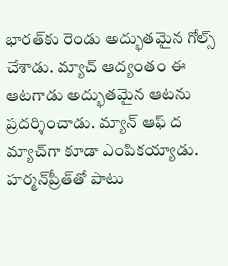భారత్‌కు రెండు అద్భుతమైన గోల్స్ చేశాడు. మ్యాచ్ ఆద్యంతం ఈ ఆటగాడు అద్భుతమైన ఆటను ప్రదర్శించాడు. మ్యాన్ ఆఫ్ ద మ్యాచ్‌గా కూడా ఎంపికయ్యాడు. హర్మన్‌ప్రీత్‌తో పాటు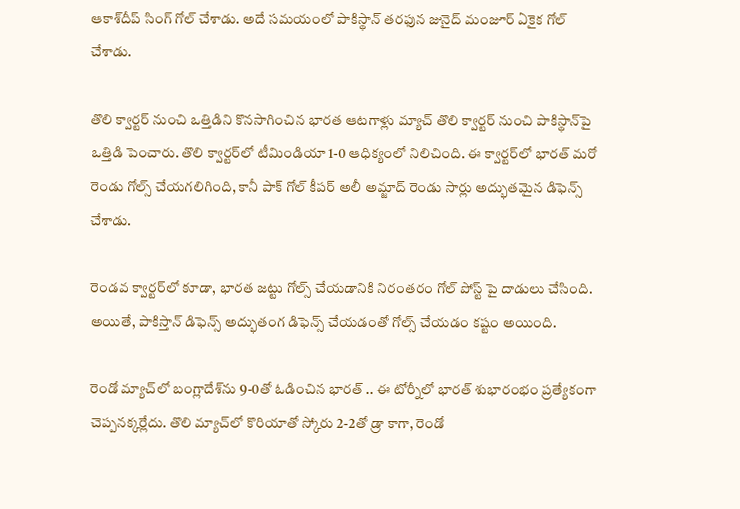ఆకాశ్‌దీప్ సింగ్ గోల్ చేశాడు. అదే సమయంలో పాకిస్థాన్ తరఫున జునైద్ మంజూర్ ఏకైక గోల్ చేశాడు.

తొలి క్వార్టర్ నుంచి ఒత్తిడిని కొనసాగించిన భారత ఆటగాళ్లు మ్యాచ్ తొలి క్వార్టర్ నుంచి పాకిస్థాన్‌పై ఒత్తిడి పెంచారు. తొలి క్వార్టర్‌లో టీమిండియా 1-0 ఆధిక్యంలో నిలిచింది. ఈ క్వార్టర్‌లో భారత్ మరో రెండు గోల్స్ చేయగలిగింది, కానీ పాక్ గోల్ కీపర్ అలీ అమ్జాద్ రెండు సార్లు అద్భుతమైన డిఫెన్స్ చేశాడు.

రెండవ క్వార్టర్‌లో కూడా, భారత జట్టు గోల్స్ చేయడానికి నిరంతరం గోల్ పోస్ట్ పై దాడులు చేసింది. అయితే, పాకిస్తాన్ డిఫెన్స్ అద్భుతంగ డిఫెన్స్ చేయడంతో గోల్స్ చేయడం కష్టం అయింది.

రెండో మ్యాచ్‌లో బంగ్లాదేశ్‌ను 9-0తో ఓడించిన భారత్ .. ఈ టోర్నీలో భారత్ శుభారంభం ప్రత్యేకంగా చెప్పనక్కర్లేదు. తొలి మ్యాచ్‌లో కొరియాతో స్కోరు 2-2తో డ్రా కాగా, రెండో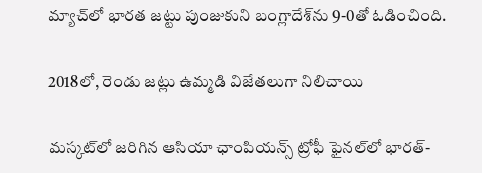మ్యాచ్‌లో భారత జట్టు పుంజుకుని బంగ్లాదేశ్‌ను 9-0తో ఓడించింది.

2018లో, రెండు జట్లు ఉమ్మడి విజేతలుగా నిలిచాయి

మస్కట్‌లో జరిగిన ఆసియా ఛాంపియన్స్ ట్రోఫీ ఫైనల్‌లో భారత్-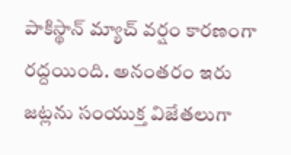పాకిస్థాన్ మ్యాచ్ వర్షం కారణంగా రద్దయింది. అనంతరం ఇరు జట్లను సంయుక్త విజేతలుగా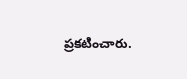ప్రకటించారు.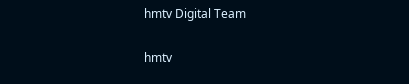hmtv Digital Team

hmtv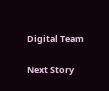Digital Team

Next Story